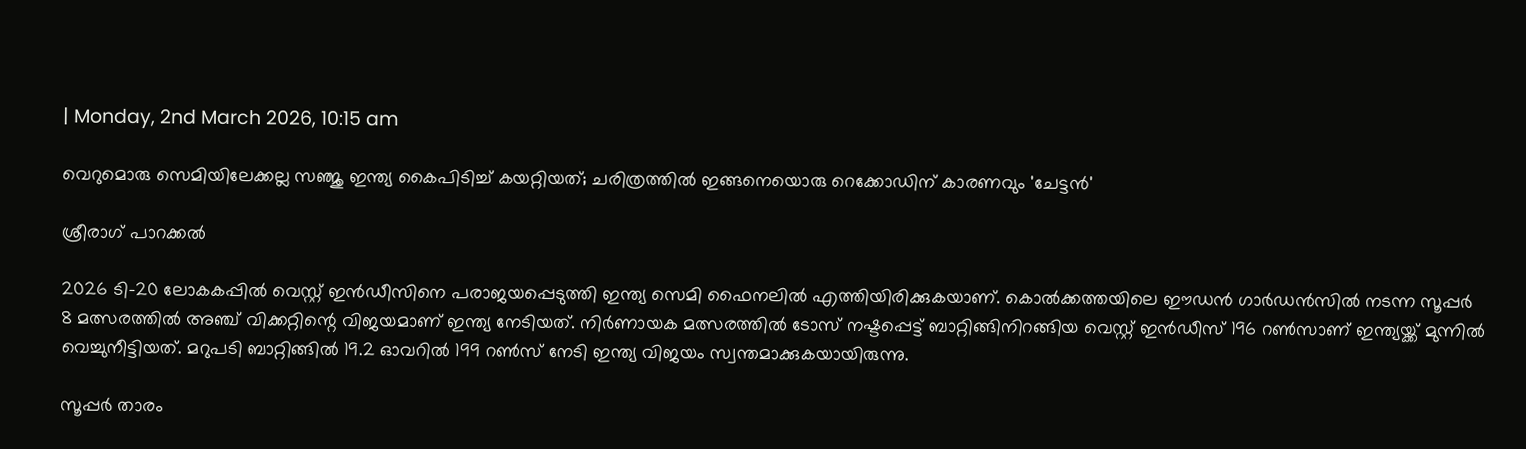| Monday, 2nd March 2026, 10:15 am

വെറുമൊരു സെമിയിലേക്കല്ല സഞ്ജു ഇന്ത്യ കൈപിടിച്ച് കയറ്റിയത്; ചരിത്രത്തില്‍ ഇങ്ങനെയൊരു റെക്കോഡിന് കാരണവും 'ചേട്ടന്‍'

ശ്രീരാഗ് പാറക്കല്‍

2026 ടി-20 ലോകകപ്പില്‍ വെസ്റ്റ് ഇന്‍ഡീസിനെ പരാജയപ്പെടുത്തി ഇന്ത്യ സെമി ഫൈനലില്‍ എത്തിയിരിക്കുകയാണ്. കൊല്‍ക്കത്തയിലെ ഈഡന്‍ ഗാര്‍ഡന്‍സില്‍ നടന്ന സൂപ്പര്‍ 8 മത്സരത്തില്‍ അഞ്ച് വിക്കറ്റിന്റെ വിജയമാണ് ഇന്ത്യ നേടിയത്. നിര്‍ണായക മത്സരത്തില്‍ ടോസ് നഷ്ടപ്പെട്ട് ബാറ്റിങ്ങിനിറങ്ങിയ വെസ്റ്റ് ഇന്‍ഡീസ് 196 റണ്‍സാണ് ഇന്ത്യയ്ക്ക് മുന്നില്‍ വെച്ചുനീട്ടിയത്. മറുപടി ബാറ്റിങ്ങില്‍ 19.2 ഓവറില്‍ 199 റണ്‍സ് നേടി ഇന്ത്യ വിജയം സ്വന്തമാക്കുകയായിരുന്നു.

സൂപ്പര്‍ താരം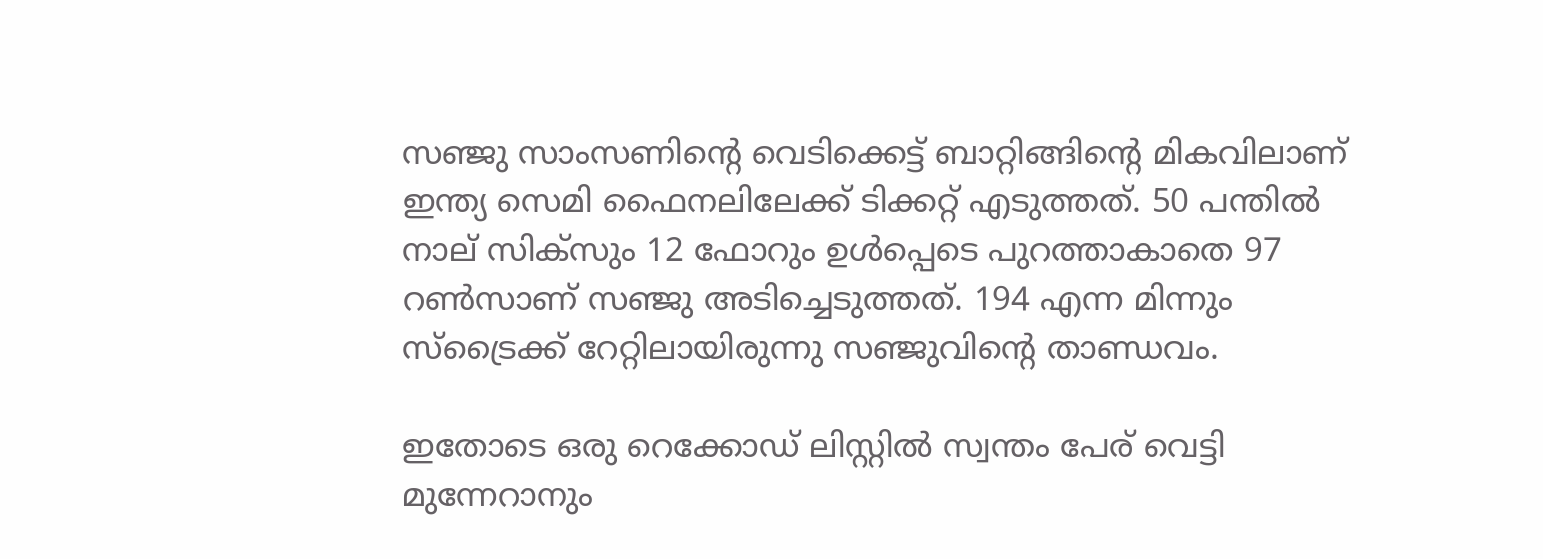സഞ്ജു സാംസണിന്റെ വെടിക്കെട്ട് ബാറ്റിങ്ങിന്റെ മികവിലാണ് ഇന്ത്യ സെമി ഫൈനലിലേക്ക് ടിക്കറ്റ് എടുത്തത്. 50 പന്തില്‍ നാല് സിക്‌സും 12 ഫോറും ഉള്‍പ്പെടെ പുറത്താകാതെ 97 റണ്‍സാണ് സഞ്ജു അടിച്ചെടുത്തത്. 194 എന്ന മിന്നും സ്‌ട്രൈക്ക് റേറ്റിലായിരുന്നു സഞ്ജുവിന്റെ താണ്ഡവം.

ഇതോടെ ഒരു റെക്കോഡ് ലിസ്റ്റില്‍ സ്വന്തം പേര് വെട്ടി മുന്നേറാനും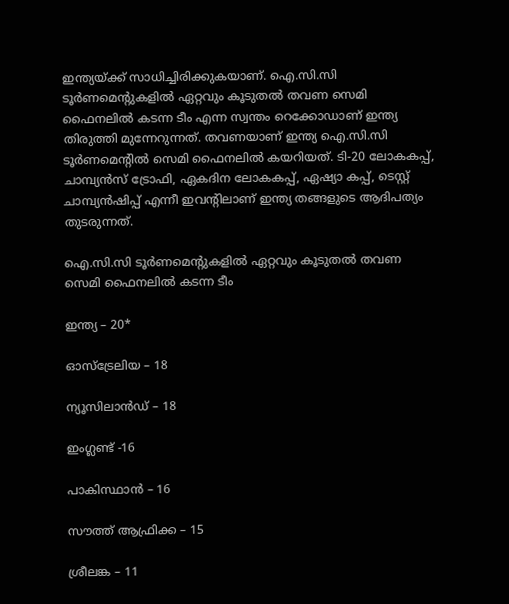ഇന്ത്യയ്ക്ക് സാധിച്ചിരിക്കുകയാണ്. ഐ.സി.സി ടൂര്‍ണമെന്റുകളില്‍ ഏറ്റവും കൂടുതല്‍ തവണ സെമി ഫൈനലില്‍ കടന്ന ടീം എന്ന സ്വന്തം റെക്കോഡാണ് ഇന്ത്യ തിരുത്തി മുന്നേറുന്നത്. തവണയാണ് ഇന്ത്യ ഐ.സി.സി ടൂര്‍ണമെന്റില്‍ സെമി ഫൈനലില്‍ കയറിയത്. ടി-20 ലോകകപ്പ്, ചാമ്പ്യന്‍സ് ട്രോഫി, ഏകദിന ലോകകപ്പ്, ഏഷ്യാ കപ്പ്, ടെസ്റ്റ് ചാമ്പ്യന്‍ഷിപ്പ് എന്നീ ഇവന്റിലാണ് ഇന്ത്യ തങ്ങളുടെ ആദിപത്യം തുടരുന്നത്.

ഐ.സി.സി ടൂര്‍ണമെന്റുകളില്‍ ഏറ്റവും കൂടുതല്‍ തവണ സെമി ഫൈനലില്‍ കടന്ന ടീം

ഇന്ത്യ – 20*

ഓസ്‌ട്രേലിയ – 18

ന്യൂസിലാന്‍ഡ് – 18

ഇംഗ്ലണ്ട് -16

പാകിസ്ഥാന്‍ – 16

സൗത്ത് ആഫ്രിക്ക – 15

ശ്രീലങ്ക – 11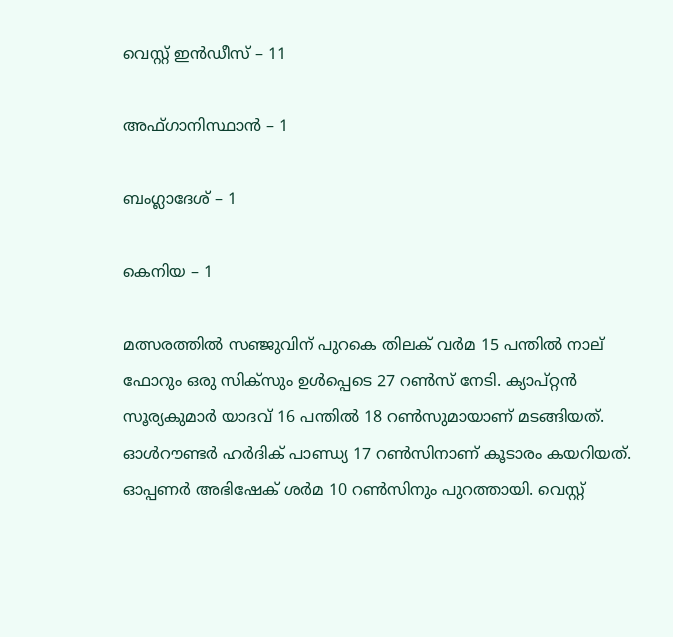വെസ്റ്റ് ഇന്‍ഡീസ് – 11

അഫ്ഗാനിസ്ഥാന്‍ – 1

ബംഗ്ലാദേശ് – 1

കെനിയ – 1

മത്സരത്തില്‍ സഞ്ജുവിന് പുറകെ തിലക് വര്‍മ 15 പന്തില്‍ നാല് ഫോറും ഒരു സിക്‌സും ഉള്‍പ്പെടെ 27 റണ്‍സ് നേടി. ക്യാപ്റ്റന്‍ സൂര്യകുമാര്‍ യാദവ് 16 പന്തില്‍ 18 റണ്‍സുമായാണ് മടങ്ങിയത്. ഓള്‍റൗണ്ടര്‍ ഹര്‍ദിക് പാണ്ഡ്യ 17 റണ്‍സിനാണ് കൂടാരം കയറിയത്. ഓപ്പണര്‍ അഭിഷേക് ശര്‍മ 10 റണ്‍സിനും പുറത്തായി. വെസ്റ്റ്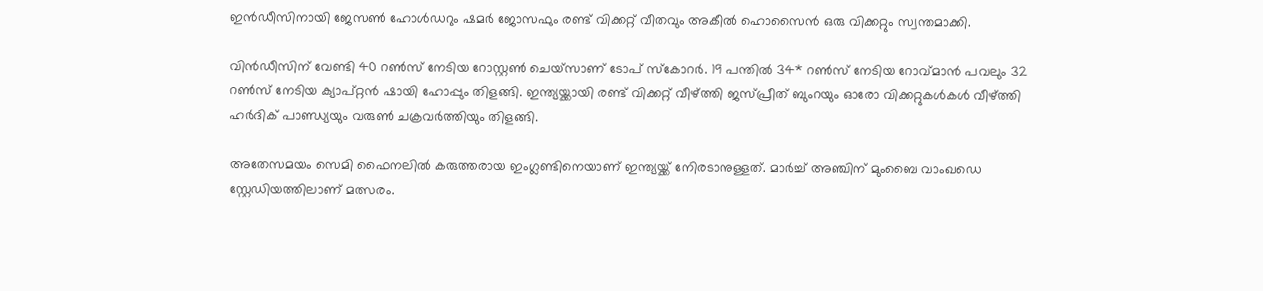ഇന്‍ഡീസിനായി ജേസണ്‍ ഹോള്‍ഡറും ഷമര്‍ ജോസഫും രണ്ട് വിക്കറ്റ് വീതവും അകീല്‍ ഹൊസൈന്‍ ഒരു വിക്കറ്റും സ്വന്തമാക്കി.

വിന്‍ഡീസിന് വേണ്ടി 40 റണ്‍സ് നേടിയ റോസ്റ്റണ്‍ ചെയ്‌സാണ് ടോപ് സ്‌കോറര്‍. 19 പന്തില്‍ 34* റണ്‍സ് നേടിയ റോവ്മാന്‍ പവലും 32 റണ്‍സ് നേടിയ ക്യാപ്റ്റന്‍ ഷായി ഹോപ്പും തിളങ്ങി. ഇന്ത്യയ്ക്കായി രണ്ട് വിക്കറ്റ് വീഴ്ത്തി ജസ്പ്രീത് ബുംറയും ഓരോ വിക്കറ്റുകള്‍കള്‍ വീഴ്ത്തി ഹര്‍ദിക് പാണ്ഡ്യയും വരുണ്‍ ചക്രവര്‍ത്തിയും തിളങ്ങി.

അതേസമയം സെമി ഫൈനലില്‍ കരുത്തരായ ഇംഗ്ലണ്ടിനെയാണ് ഇന്ത്യയ്ക്ക് നേിരടാനുള്ളത്. മാര്‍ച്ച് അഞ്ചിന് മുംബൈ വാംഖഡെ സ്റ്റേഡിയത്തിലാണ് മത്സരം.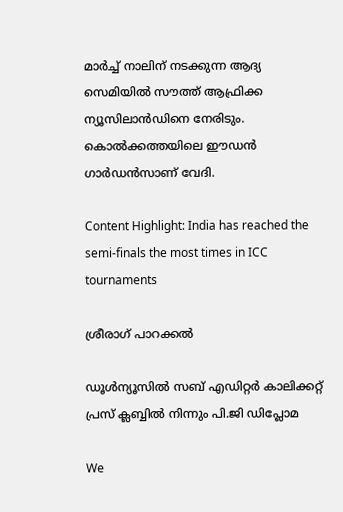മാര്‍ച്ച് നാലിന് നടക്കുന്ന ആദ്യ സെമിയില്‍ സൗത്ത് ആഫ്രിക്ക ന്യൂസിലാന്‍ഡിനെ നേരിടും. കൊല്‍ക്കത്തയിലെ ഈഡന്‍ ഗാര്‍ഡന്‍സാണ് വേദി.

Content Highlight: India has reached the semi-finals the most times in ICC tournaments

ശ്രീരാഗ് പാറക്കല്‍

ഡൂള്‍ന്യൂസില്‍ സബ് എഡിറ്റര്‍ കാലിക്കറ്റ് പ്രസ് ക്ലബ്ബില്‍ നിന്നും പി.ജി ഡിപ്ലോമ

We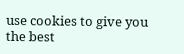use cookies to give you the best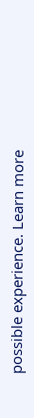possible experience. Learn more